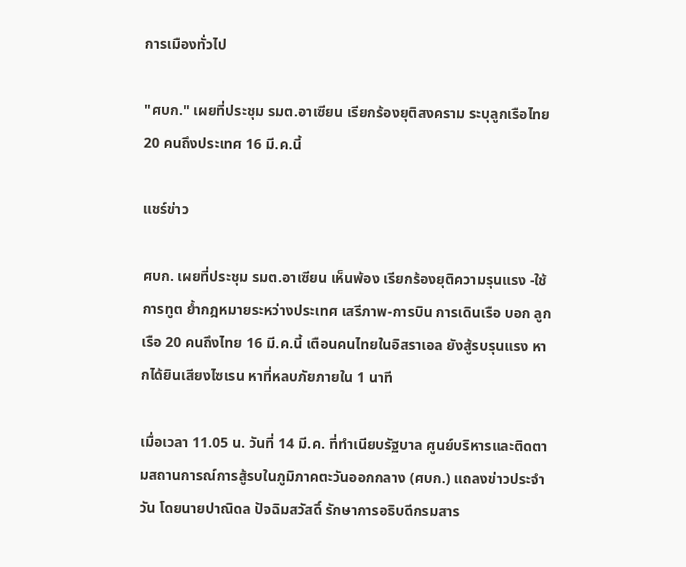การเมืองทั่วไป

"ศบก." เผยที่ประชุม รมต.อาเซียน เรียกร้องยุติสงคราม ระบุลูกเรือไทย 20 คนถึงประเทศ 16 มี.ค.นี้

แชร์ข่าว

ศบก. เผยที่ประชุม รมต.อาเซียน เห็นพ้อง เรียกร้องยุติความรุนแรง -ใช้การทูต ย้ำกฎหมายระหว่างประเทศ เสรีภาพ-การบิน การเดินเรือ บอก ลูกเรือ 20 คนถึงไทย 16 มี.ค.นี้ เตือนคนไทยในอิสราเอล ยังสู้รบรุนแรง หากได้ยินเสียงไซเรน หาที่หลบภัยภายใน 1 นาที

เมื่อเวลา 11.05 น. วันที่ 14 มี.ค. ที่ทำเนียบรัฐบาล ศูนย์บริหารและติดตามสถานการณ์การสู้รบในภูมิภาคตะวันออกกลาง (ศบก.) แถลงข่าวประจำวัน โดยนายปาณิดล ปัจฉิมสวัสดิ์ รักษาการอธิบดีกรมสาร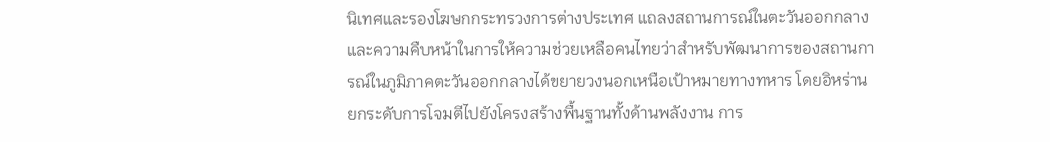นิเทศและรองโฆษกกระทรวงการต่างประเทศ แถลงสถานการณ์ในตะวันออกกลาง และความคืบหน้าในการให้ความช่วยเหลือคนไทยว่าสำหรับพัฒนาการของสถานการณ์ในภูมิภาคตะวันออกกลางได้ขยายวงนอกเหนือเป้าหมายทางทหาร โดยอิหร่านยกระดับการโจมตีไปยังโครงสร้างพื้นฐานทั้งด้านพลังงาน การ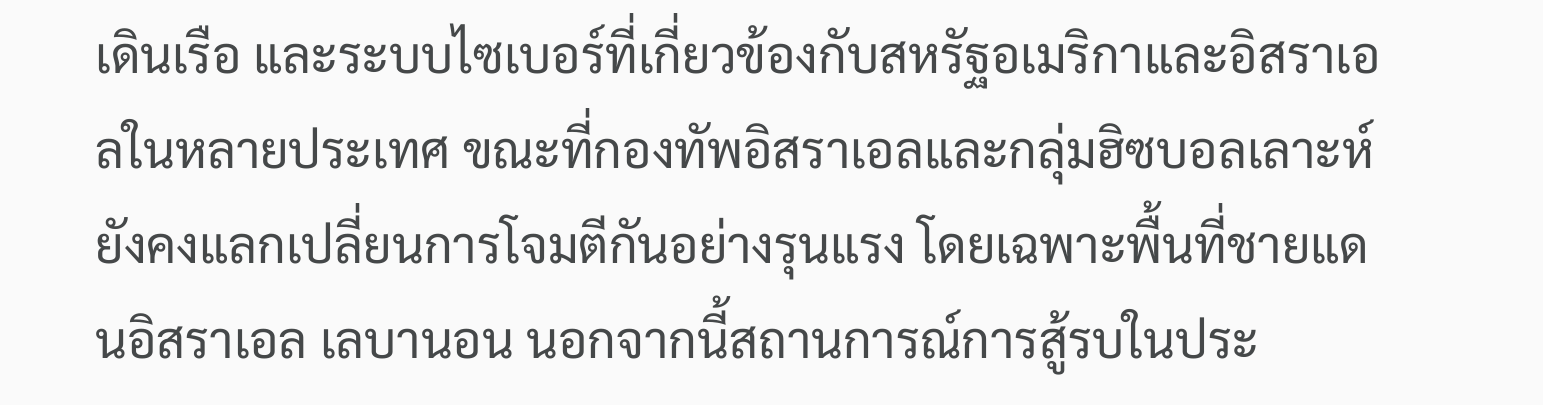เดินเรือ และระบบไซเบอร์ที่เกี่ยวข้องกับสหรัฐอเมริกาและอิสราเอลในหลายประเทศ ขณะที่กองทัพอิสราเอลและกลุ่มฮิซบอลเลาะห์ ยังคงแลกเปลี่ยนการโจมตีกันอย่างรุนแรง โดยเฉพาะพื้นที่ชายแดนอิสราเอล เลบานอน นอกจากนี้สถานการณ์การสู้รบในประ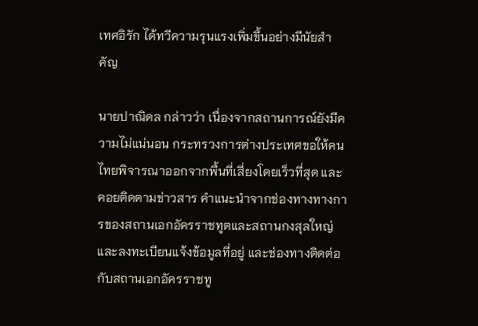เทศอิรัก ได้ทวีความรุนแรงเพิ่มขึ้นอย่างมีนัยสำคัญ

นายปาณิดล กล่าวว่า เนื่องจากสถานการณ์ยังมีความไม่แน่นอน กระทรวงการต่างประเทศขอให้คนไทยพิจารณาออกจากพื้นที่เสี่ยงโดยเร็วที่สุด และคอยติดตามข่าวสาร คำแนะนำจากช่องทางทางการของสถานเอกอัครราชทูตและสถานกงสุลใหญ่ และลงทะเบียนแจ้งข้อมูลที่อยู่ และช่องทางติดต่อกับสถานเอกอัครราชทู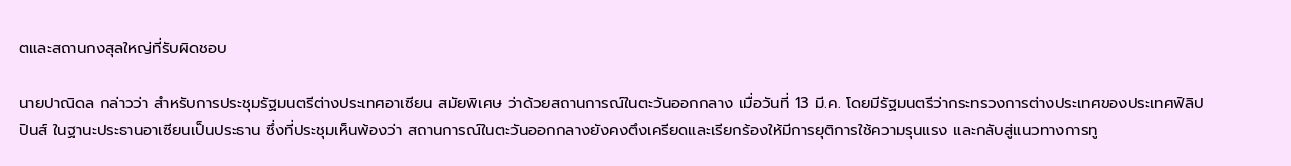ตและสถานกงสุลใหญ่ที่รับผิดชอบ

นายปาณิดล กล่าวว่า สำหรับการประชุมรัฐมนตรีต่างประเทศอาเซียน สมัยพิเศษ ว่าด้วยสถานการณ์ในตะวันออกกลาง เมื่อวันที่ 13 มี.ค. โดยมีรัฐมนตรีว่ากระทรวงการต่างประเทศของประเทศฟิลิปปินส์ ในฐานะประธานอาเซียนเป็นประธาน ซึ่งที่ประชุมเห็นพ้องว่า สถานการณ์ในตะวันออกกลางยังคงตึงเครียดและเรียกร้องให้มีการยุติการใช้ความรุนแรง และกลับสู่แนวทางการทู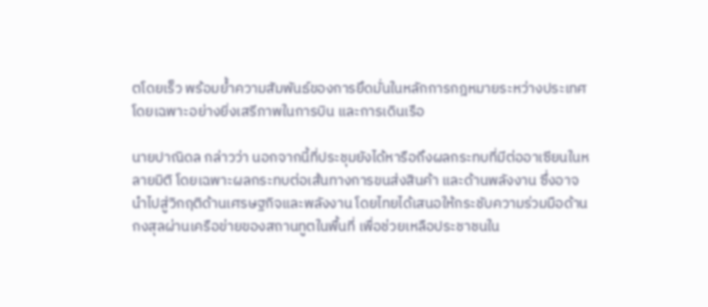ตโดยเร็ว พร้อมย้ำความสัมพันธ์ของการยึดมั่นในหลักการกฎหมายระหว่างประเทศ โดยเฉพาะอย่างยิ่งเสรีภาพในการบิน และการเดินเรือ

นายปาณิดล กล่าวว่า นอกจากนี้ที่ประชุมยังได้หารือถึงผลกระทบที่มีต่ออาเซียนในหลายมิติ โดยเฉพาะผลกระทบต่อเส้นทางการขนส่งสินค้า และด้านพลังงาน ซึ่งอาจนำไปสู่วิกฤติด้านเศรษฐกิจและพลังงาน โดยไทยได้เสนอให้กระชับความร่วมมือด้านกงสุลผ่านเครือข่ายของสถานทูตในพื้นที่ เพื่อช่วยเหลือประชาชนใน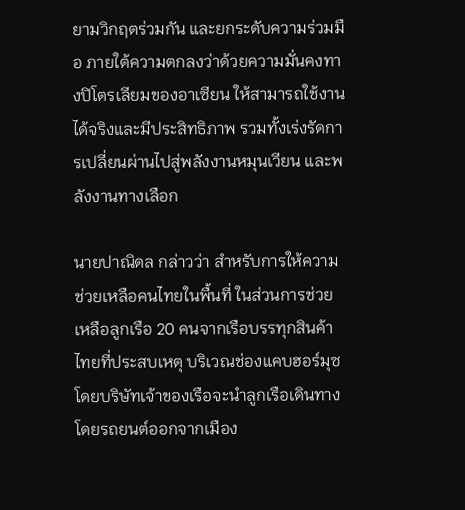ยามวิกฤตร่วมกัน และยกระดับความร่วมมือ ภายใต้ความตกลงว่าด้วยความมั่นคงทางปิโตรเลียมของอาเซียน ให้สามารถใช้งานได้จริงและมีประสิทธิภาพ รวมทั้งเร่งรัดการเปลี่ยนผ่านไปสู่พลังงานหมุนเวียน และพลังงานทางเลือก

นายปาณิดล กล่าวว่า สำหรับการให้ความช่วยเหลือคนไทยในพื้นที่ ในส่วนการช่วยเหลือลูกเรือ 20 คนจากเรือบรรทุกสินค้าไทยที่ประสบเหตุ บริเวณช่องแคบฮอร์มุซ โดยบริษัทเจ้าของเรือจะนำลูกเรือเดินทางโดยรถยนต์ออกจากเมือง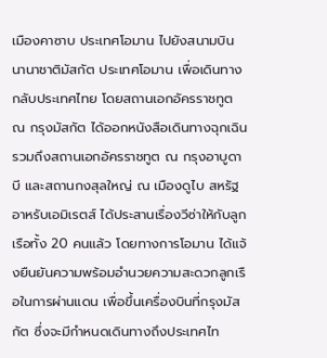เมืองคาซาบ ประเทศโอมาน ไปยังสนามบินนานาชาติมัสกัต ประเทศโอมาน เพื่อเดินทางกลับประเทศไทย โดยสถานเอกอัครราชทูต ณ กรุงมัสกัต ได้ออกหนังสือเดินทางฉุกเฉิน รวมถึงสถานเอกอัครราชทูต ณ กรุงอาบูดาบี และสถานกงสุลใหญ่ ณ เมืองดูไบ สหรัฐอาหรับเอมิเรตส์ ได้ประสานเรื่องวีซ่าให้กับลูกเรือทั้ง 20 คนแล้ว โดยทางการโอมาน ได้แจ้งยืนยันความพร้อมอำนวยความสะดวกลูกเรือในการผ่านแดน เพื่อขึ้นเครื่องบินที่กรุงมัสกัต ซึ่งจะมีกำหนดเดินทางถึงประเทศไท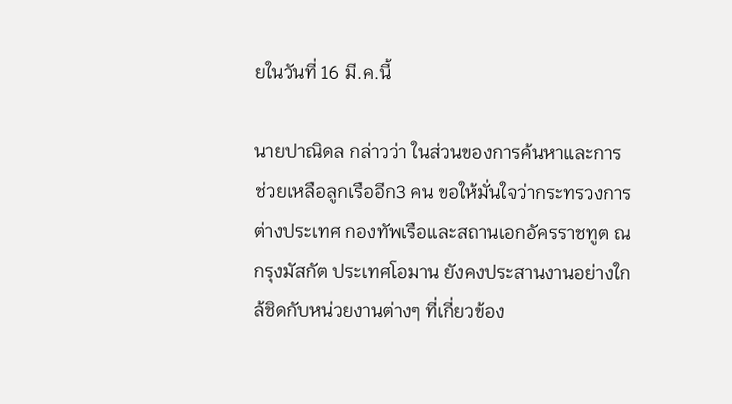ยในวันที่ 16 มี.ค.นี้

นายปาณิดล กล่าวว่า ในส่วนของการค้นหาและการช่วยเหลือลูกเรืออีก3 คน ขอให้มั่นใจว่ากระทรวงการต่างประเทศ กองทัพเรือและสถานเอกอัครราชทูต ณ กรุงมัสกัต ประเทศโอมาน ยังคงประสานงานอย่างใกล้ชิดกับหน่วยงานต่างๆ ที่เกี่ยวข้อง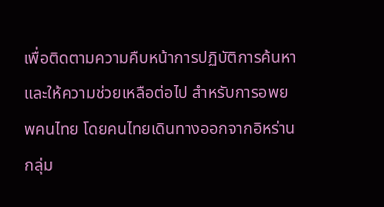เพื่อติดตามความคืบหน้าการปฏิบัติการค้นหา และให้ความช่วยเหลือต่อไป สำหรับการอพยพคนไทย โดยคนไทยเดินทางออกจากอิหร่านกลุ่ม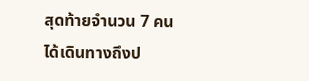สุดท้ายจำนวน 7 คน ได้เดินทางถึงป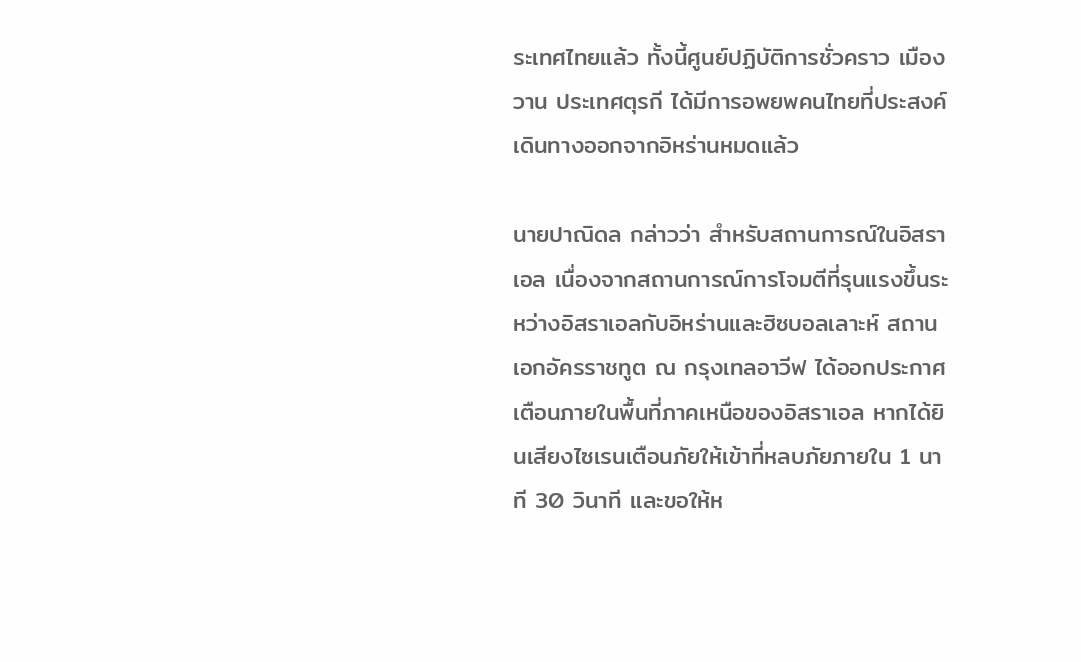ระเทศไทยแล้ว ทั้งนี้ศูนย์ปฏิบัติการชั่วคราว เมืองวาน ประเทศตุรกี ได้มีการอพยพคนไทยที่ประสงค์เดินทางออกจากอิหร่านหมดแล้ว

นายปาณิดล กล่าวว่า สำหรับสถานการณ์ในอิสราเอล เนื่องจากสถานการณ์การโจมตีที่รุนแรงขึ้นระหว่างอิสราเอลกับอิหร่านและฮิซบอลเลาะห์ สถานเอกอัครราชทูต ณ กรุงเทลอาวีฟ ได้ออกประกาศเตือนภายในพื้นที่ภาคเหนือของอิสราเอล หากได้ยินเสียงไซเรนเตือนภัยให้เข้าที่หลบภัยภายใน 1 นาที 30 วินาที และขอให้ห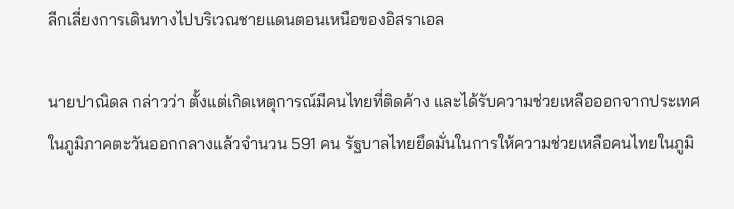ลีกเลี่ยงการเดินทางไปบริเวณชายแดนตอนเหนือของอิสราเอล

นายปาณิดล กล่าวว่า ตั้งแต่เกิดเหตุการณ์มีคนไทยที่ติดค้าง และได้รับความช่วยเหลือออกจากประเทศในภูมิภาคตะวันออกกลางแล้วจำนวน 591 คน รัฐบาลไทยยึดมั่นในการให้ความช่วยเหลือคนไทยในภูมิ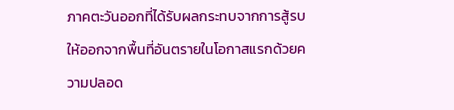ภาคตะวันออกที่ได้รับผลกระทบจากการสู้รบให้ออกจากพื้นที่อันตรายในโอกาสแรกด้วยความปลอด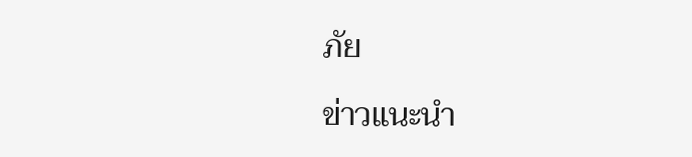ภัย

ข่าวแนะนำ